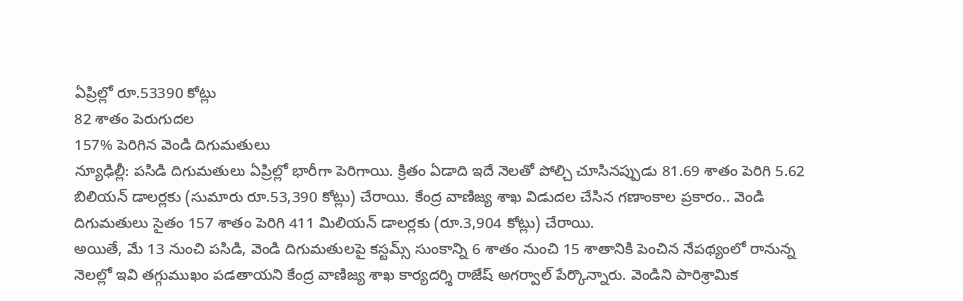ఏప్రిల్లో రూ.53390 కోట్లు
82 శాతం పెరుగుదల
157% పెరిగిన వెండి దిగుమతులు
న్యూఢిల్లీ: పసిడి దిగుమతులు ఏప్రిల్లో భారీగా పెరిగాయి. క్రితం ఏడాది ఇదే నెలతో పోల్చి చూసినప్పుడు 81.69 శాతం పెరిగి 5.62 బిలియన్ డాలర్లకు (సుమారు రూ.53,390 కోట్లు) చేరాయి. కేంద్ర వాణిజ్య శాఖ విడుదల చేసిన గణాంకాల ప్రకారం.. వెండి దిగుమతులు సైతం 157 శాతం పెరిగి 411 మిలియన్ డాలర్లకు (రూ.3,904 కోట్లు) చేరాయి.
అయితే, మే 13 నుంచి పసిడి, వెండి దిగుమతులపై కస్టమ్స్ సుంకాన్ని 6 శాతం నుంచి 15 శాతానికి పెంచిన నేపథ్యంలో రానున్న నెలల్లో ఇవి తగ్గుముఖం పడతాయని కేంద్ర వాణిజ్య శాఖ కార్యదర్శి రాజేష్ అగర్వాల్ పేర్కొన్నారు. వెండిని పారిశ్రామిక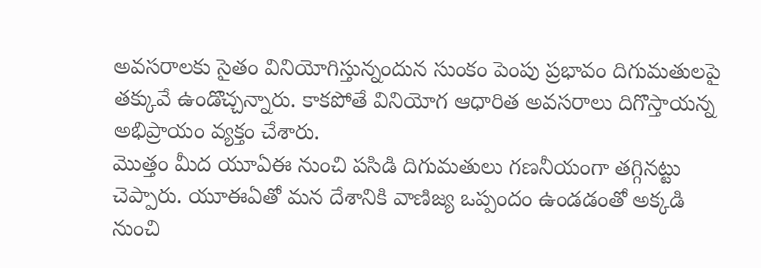అవసరాలకు సైతం వినియోగిస్తున్నందున సుంకం పెంపు ప్రభావం దిగుమతులపై తక్కువే ఉండొచ్చన్నారు. కాకపోతే వినియోగ ఆధారిత అవసరాలు దిగొస్తాయన్న అభిప్రాయం వ్యక్తం చేశారు.
మొత్తం మీద యూఏఈ నుంచి పసిడి దిగుమతులు గణనీయంగా తగ్గినట్టు చెప్పారు. యూఈఏతో మన దేశానికి వాణిజ్య ఒప్పందం ఉండడంతో అక్కడి నుంచి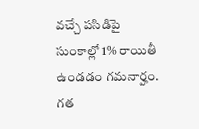వచ్చే పసిడిపై సుంకాల్లో 1% రాయితీ ఉండడం గమనార్హం. గత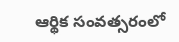ఆర్థిక సంవత్సరంలో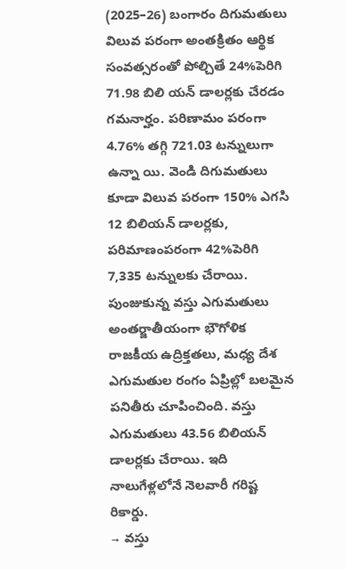(2025–26) బంగారం దిగుమతులు విలువ పరంగా అంతక్రితం ఆర్థిక సంవత్సరంతో పోల్చితే 24%పెరిగి 71.98 బిలి యన్ డాలర్లకు చేరడం గమనార్హం. పరిణామం పరంగా 4.76% తగ్గి 721.03 టన్నులుగా ఉన్నా యి. వెండి దిగుమతులు కూడా విలువ పరంగా 150% ఎగసి 12 బిలియన్ డాలర్లకు, పరిమాణంపరంగా 42%పెరిగి 7,335 టన్నులకు చేరాయి.
పుంజుకున్న వస్తు ఎగుమతులు
అంతర్జాతీయంగా భౌగోళిక రాజకీయ ఉద్రిక్తతలు, మధ్య దేశ ఎగుమతుల రంగం ఏప్రిల్లో బలమైన పనితీరు చూపించింది. వస్తు ఎగుమతులు 43.56 బిలియన్ డాలర్లకు చేరాయి. ఇది నాలుగేళ్లలోనే నెలవారీ గరిష్ట రికార్డు.
→ వస్తు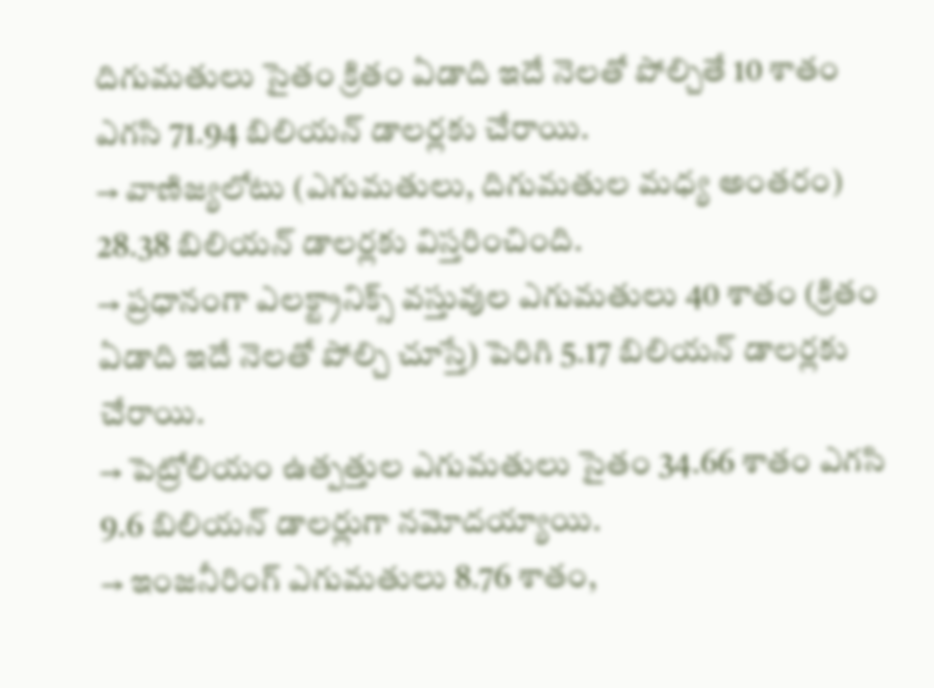దిగుమతులు సైతం క్రితం ఏడాది ఇదే నెలతో పోల్చితే 10 శాతం ఎగసి 71.94 బిలియన్ డాలర్లకు చేరాయి.
→ వాణిజ్యలోటు (ఎగుమతులు, దిగుమతుల మధ్య అంతరం) 28.38 బిలియన్ డాలర్లకు విస్తరించింది.
→ ప్రధానంగా ఎలక్ట్రానిక్స్ వస్తువుల ఎగుమతులు 40 శాతం (క్రితం ఏడాది ఇదే నెలతో పోల్చి చూస్తే) పెరిగి 5.17 బిలియన్ డాలర్లకు చేరాయి.
→ పెట్రోలియం ఉత్పత్తుల ఎగుమతులు సైతం 34.66 శాతం ఎగసి 9.6 బిలియన్ డాలర్లుగా నమోదయ్యాయి.
→ ఇంజనీరింగ్ ఎగుమతులు 8.76 శాతం,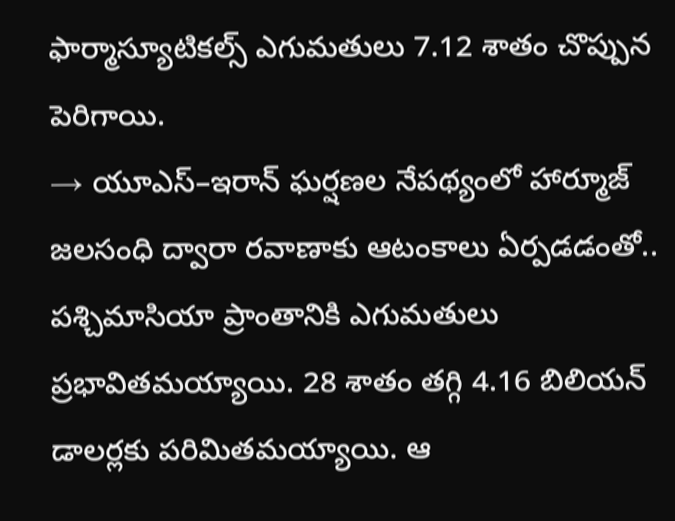ఫార్మాస్యూటికల్స్ ఎగుమతులు 7.12 శాతం చొప్పున పెరిగాయి.
→ యూఎస్–ఇరాన్ ఘర్షణల నేపథ్యంలో హార్మూజ్ జలసంధి ద్వారా రవాణాకు ఆటంకాలు ఏర్పడడంతో.. పశ్చిమాసియా ప్రాంతానికి ఎగుమతులు ప్రభావితమయ్యాయి. 28 శాతం తగ్గి 4.16 బిలియన్ డాలర్లకు పరిమితమయ్యాయి. ఆ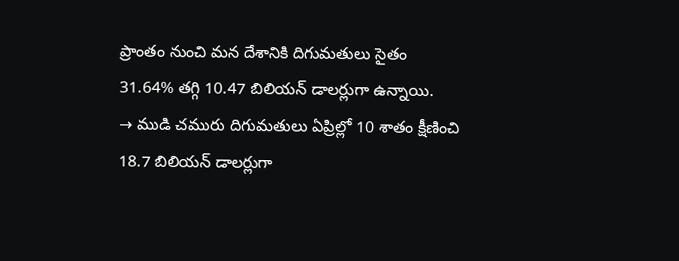ప్రాంతం నుంచి మన దేశానికి దిగుమతులు సైతం 31.64% తగ్గి 10.47 బిలియన్ డాలర్లుగా ఉన్నాయి.
→ ముడి చమురు దిగుమతులు ఏప్రిల్లో 10 శాతం క్షీణించి 18.7 బిలియన్ డాలర్లుగా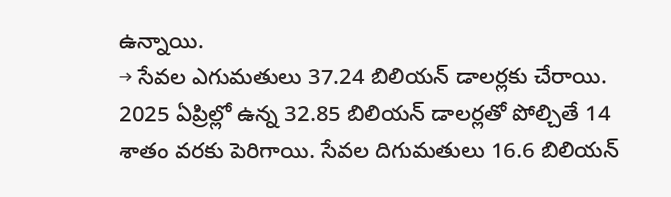ఉన్నాయి.
→ సేవల ఎగుమతులు 37.24 బిలియన్ డాలర్లకు చేరాయి. 2025 ఏప్రిల్లో ఉన్న 32.85 బిలియన్ డాలర్లతో పోల్చితే 14 శాతం వరకు పెరిగాయి. సేవల దిగుమతులు 16.6 బిలియన్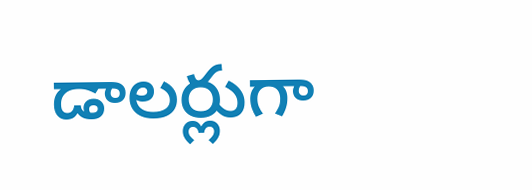డాలర్లుగా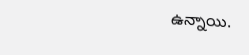ఉన్నాయి.